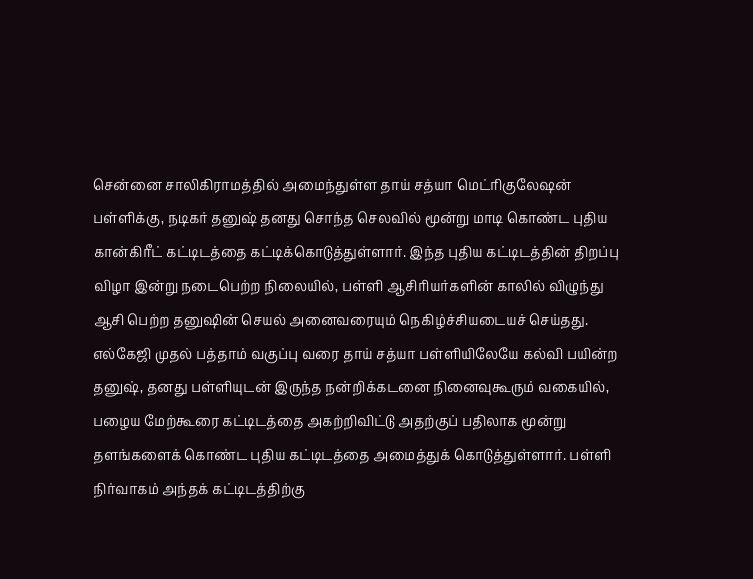சென்னை சாலிகிராமத்தில் அமைந்துள்ள தாய் சத்யா மெட்ரிகுலேஷன் பள்ளிக்கு, நடிகர் தனுஷ் தனது சொந்த செலவில் மூன்று மாடி கொண்ட புதிய கான்கிரீட் கட்டிடத்தை கட்டிக்கொடுத்துள்ளார். இந்த புதிய கட்டிடத்தின் திறப்பு விழா இன்று நடைபெற்ற நிலையில், பள்ளி ஆசிரியர்களின் காலில் விழுந்து ஆசி பெற்ற தனுஷின் செயல் அனைவரையும் நெகிழ்ச்சியடையச் செய்தது.
எல்கேஜி முதல் பத்தாம் வகுப்பு வரை தாய் சத்யா பள்ளியிலேயே கல்வி பயின்ற தனுஷ், தனது பள்ளியுடன் இருந்த நன்றிக்கடனை நினைவுகூரும் வகையில், பழைய மேற்கூரை கட்டிடத்தை அகற்றிவிட்டு அதற்குப் பதிலாக மூன்று தளங்களைக் கொண்ட புதிய கட்டிடத்தை அமைத்துக் கொடுத்துள்ளார். பள்ளி நிர்வாகம் அந்தக் கட்டிடத்திற்கு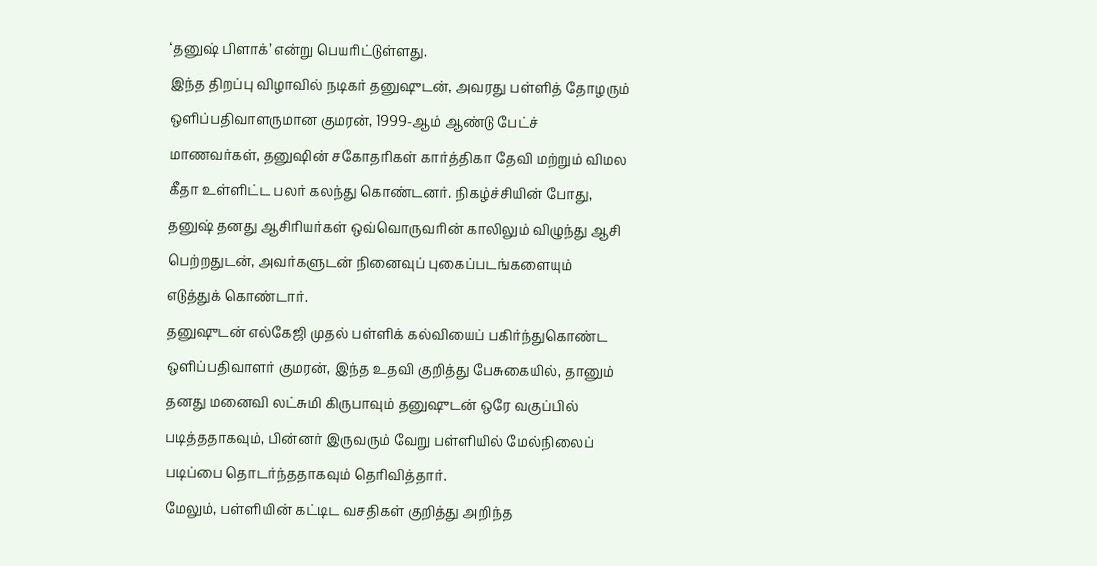‘தனுஷ் பிளாக்’ என்று பெயரிட்டுள்ளது.
இந்த திறப்பு விழாவில் நடிகர் தனுஷுடன், அவரது பள்ளித் தோழரும் ஒளிப்பதிவாளருமான குமரன், 1999-ஆம் ஆண்டு பேட்ச் மாணவர்கள், தனுஷின் சகோதரிகள் கார்த்திகா தேவி மற்றும் விமல கீதா உள்ளிட்ட பலர் கலந்து கொண்டனர். நிகழ்ச்சியின் போது, தனுஷ் தனது ஆசிரியர்கள் ஒவ்வொருவரின் காலிலும் விழுந்து ஆசி பெற்றதுடன், அவர்களுடன் நினைவுப் புகைப்படங்களையும் எடுத்துக் கொண்டார்.
தனுஷுடன் எல்கேஜி முதல் பள்ளிக் கல்வியைப் பகிர்ந்துகொண்ட ஒளிப்பதிவாளர் குமரன், இந்த உதவி குறித்து பேசுகையில், தானும் தனது மனைவி லட்சுமி கிருபாவும் தனுஷுடன் ஒரே வகுப்பில் படித்ததாகவும், பின்னர் இருவரும் வேறு பள்ளியில் மேல்நிலைப் படிப்பை தொடர்ந்ததாகவும் தெரிவித்தார்.
மேலும், பள்ளியின் கட்டிட வசதிகள் குறித்து அறிந்த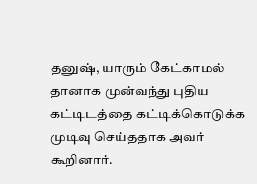தனுஷ், யாரும் கேட்காமல் தானாக முன்வந்து புதிய கட்டிடத்தை கட்டிக்கொடுக்க முடிவு செய்ததாக அவர் கூறினார்.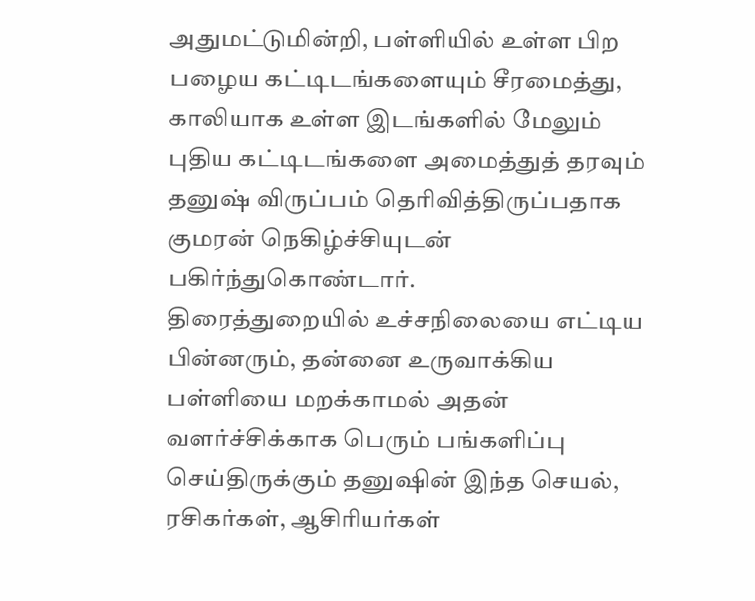அதுமட்டுமின்றி, பள்ளியில் உள்ள பிற பழைய கட்டிடங்களையும் சீரமைத்து, காலியாக உள்ள இடங்களில் மேலும் புதிய கட்டிடங்களை அமைத்துத் தரவும் தனுஷ் விருப்பம் தெரிவித்திருப்பதாக குமரன் நெகிழ்ச்சியுடன் பகிர்ந்துகொண்டார்.
திரைத்துறையில் உச்சநிலையை எட்டிய பின்னரும், தன்னை உருவாக்கிய பள்ளியை மறக்காமல் அதன் வளர்ச்சிக்காக பெரும் பங்களிப்பு செய்திருக்கும் தனுஷின் இந்த செயல், ரசிகர்கள், ஆசிரியர்கள்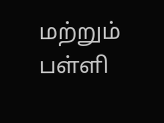மற்றும் பள்ளி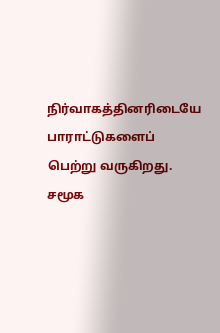நிர்வாகத்தினரிடையே பாராட்டுகளைப் பெற்று வருகிறது. சமூக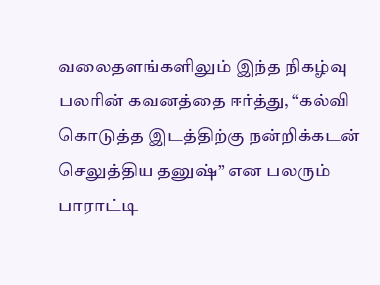வலைதளங்களிலும் இந்த நிகழ்வு பலரின் கவனத்தை ஈர்த்து, “கல்வி கொடுத்த இடத்திற்கு நன்றிக்கடன் செலுத்திய தனுஷ்” என பலரும் பாராட்டி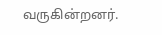வருகின்றனர்.